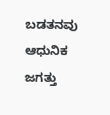ಬಡತನವು ಆಧುನಿಕ ಜಗತ್ತು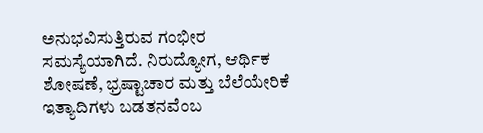ಅನುಭವಿಸುತ್ತಿರುವ ಗಂಭೀರ ಸಮಸ್ಯೆಯಾಗಿದೆ. ನಿರುದ್ಯೋಗ, ಆರ್ಥಿಕ ಶೋಷಣೆ, ಭ್ರಷ್ಟಾಚಾರ ಮತ್ತು ಬೆಲೆಯೇರಿಕೆ ಇತ್ಯಾದಿಗಳು ಬಡತನವೆಂಬ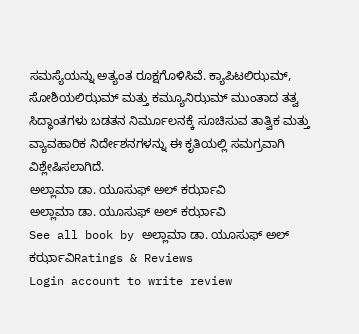ಸಮಸ್ಯೆಯನ್ನು ಅತ್ಯಂತ ರೂಕ್ಷಗೊಳಿಸಿವೆ. ಕ್ಯಾಪಿಟಲಿಝಮ್, ಸೋಶಿಯಲಿಝಮ್ ಮತ್ತು ಕಮ್ಯೂನಿಝಮ್ ಮುಂತಾದ ತತ್ವ ಸಿದ್ಧಾಂತಗಳು ಬಡತನ ನಿರ್ಮೂಲನಕ್ಕೆ ಸೂಚಿಸುವ ತಾತ್ವಿಕ ಮತ್ತು ವ್ಯಾವಹಾರಿಕ ನಿರ್ದೇಶನಗಳನ್ನು ಈ ಕೃತಿಯಲ್ಲಿ ಸಮಗ್ರವಾಗಿ ವಿಶ್ಲೇಷಿಸಲಾಗಿದೆ.
ಅಲ್ಲಾಮಾ ಡಾ. ಯೂಸುಫ್ ಅಲ್ ಕರ್ಝಾವಿ
ಅಲ್ಲಾಮಾ ಡಾ. ಯೂಸುಫ್ ಅಲ್ ಕರ್ಝಾವಿ
See all book by ಅಲ್ಲಾಮಾ ಡಾ. ಯೂಸುಫ್ ಅಲ್ ಕರ್ಝಾವಿRatings & Reviews
Login account to write review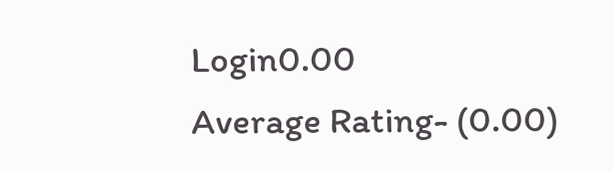Login0.00
Average Rating- (0.00)